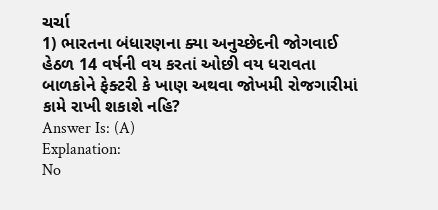ચર્ચા
1) ભારતના બંધારણના ક્યા અનુચ્છેદની જોગવાઈ હેઠળ 14 વર્ષની વય કરતાં ઓછી વય ધરાવતા બાળકોને ફેક્ટરી કે ખાણ અથવા જોખમી રોજગારીમાં કામે રાખી શકાશે નહિ?
Answer Is: (A)
Explanation:
No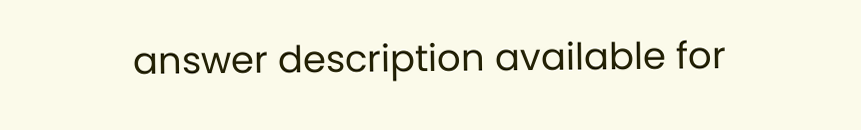answer description available for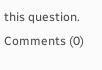this question.
Comments (0)